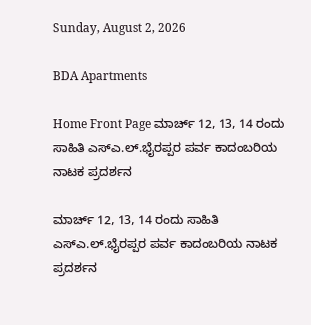Sunday, August 2, 2026

BDA Apartments

Home Front Page ಮಾರ್ಚ್ 12, 13, 14 ರಂದು ಸಾಹಿತಿ ಎಸ್ಎ.ಲ್.ಭೈರಪ್ಪರ ಪರ್ವ ಕಾದಂಬರಿಯ ನಾಟಕ ಪ್ರದರ್ಶನ

ಮಾರ್ಚ್ 12, 13, 14 ರಂದು ಸಾಹಿತಿ ಎಸ್ಎ.ಲ್.ಭೈರಪ್ಪರ ಪರ್ವ ಕಾದಂಬರಿಯ ನಾಟಕ ಪ್ರದರ್ಶನ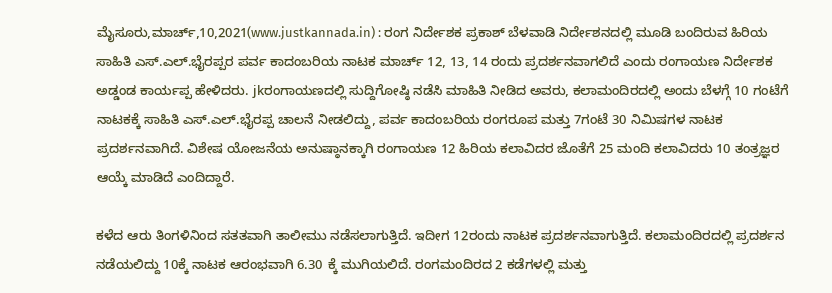ಮೈಸೂರು,ಮಾರ್ಚ್,10,2021(www.justkannada.in) : ರಂಗ ನಿರ್ದೇಶಕ ಪ್ರಕಾಶ್ ಬೆಳವಾಡಿ ನಿರ್ದೇಶನದಲ್ಲಿ ಮೂಡಿ ಬಂದಿರುವ ಹಿರಿಯ ಸಾಹಿತಿ ಎಸ್.ಎಲ್.ಭೈರಪ್ಪರ ಪರ್ವ ಕಾದಂಬರಿಯ ನಾಟಕ ಮಾರ್ಚ್ 12, 13, 14 ರಂದು ಪ್ರದರ್ಶನವಾಗಲಿದೆ ಎಂದು ರಂಗಾಯಣ ನಿರ್ದೇಶಕ ಅಡ್ಡಂಡ ಕಾರ್ಯಪ್ಪ ಹೇಳಿದರು. jkರಂಗಾಯಣದಲ್ಲಿ ಸುದ್ದಿಗೋಷ್ಠಿ ನಡೆಸಿ ಮಾಹಿತಿ ನೀಡಿದ ಅವರು, ಕಲಾಮಂದಿರದಲ್ಲಿ ಅಂದು ಬೆಳಗ್ಗೆ 10 ಗಂಟೆಗೆ ನಾಟಕಕ್ಕೆ ಸಾಹಿತಿ ಎಸ್.ಎಲ್.ಭೈರಪ್ಪ ಚಾಲನೆ ನೀಡಲಿದ್ದು, ಪರ್ವ ಕಾದಂಬರಿಯ ರಂಗರೂಪ ಮತ್ತು 7ಗಂಟೆ 30 ನಿಮಿಷಗಳ ನಾಟಕ ಪ್ರದರ್ಶನವಾಗಿದೆ. ವಿಶೇಷ ಯೋಜನೆಯ ಅನುಷ್ಠಾನಕ್ಕಾಗಿ ರಂಗಾಯಣ 12 ಹಿರಿಯ ಕಲಾವಿದರ ಜೊತೆಗೆ 25 ಮಂದಿ ಕಲಾವಿದರು 10 ತಂತ್ರಜ್ಞರ ಆಯ್ಕೆ ಮಾಡಿದೆ ಎಂದಿದ್ದಾರೆ.

ಕಳೆದ ಆರು ತಿಂಗಳಿನಿಂದ ಸತತವಾಗಿ ತಾಲೀಮು ನಡೆಸಲಾಗುತ್ತಿದೆ. ಇದೀಗ 12ರಂದು ನಾಟಕ ಪ್ರದರ್ಶನವಾಗುತ್ತಿದೆ. ಕಲಾಮಂದಿರದಲ್ಲಿ ಪ್ರದರ್ಶನ ನಡೆಯಲಿದ್ದು 10ಕ್ಕೆ ನಾಟಕ ಆರಂಭವಾಗಿ 6.30 ಕ್ಕೆ ಮುಗಿಯಲಿದೆ. ರಂಗಮಂದಿರದ 2 ಕಡೆಗಳಲ್ಲಿ ಮತ್ತು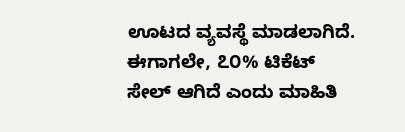ಊಟದ ವ್ಯವಸ್ಥೆ ಮಾಡಲಾಗಿದೆ. ಈಗಾಗಲೇ, ೭೦% ಟಿಕೆಟ್ ಸೇಲ್ ಆಗಿದೆ ಎಂದು ಮಾಹಿತಿ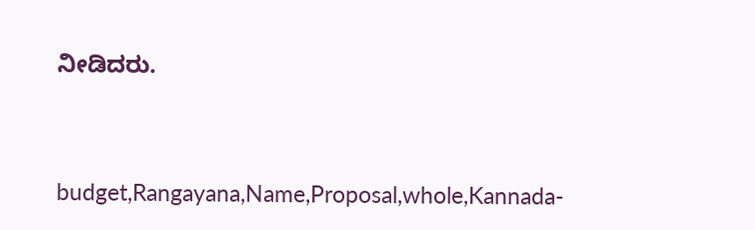ನೀಡಿದರು.



budget,Rangayana,Name,Proposal,whole,Kannada-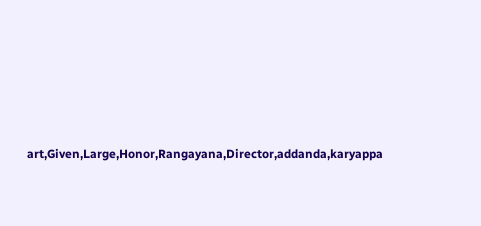art,Given,Large,Honor,Rangayana,Director,addanda,karyappa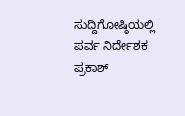ಸುದ್ದಿಗೋಷ್ಠಿಯಲ್ಲಿ ಪರ್ವ ನಿರ್ದೇಶಕ ಪ್ರಕಾಶ್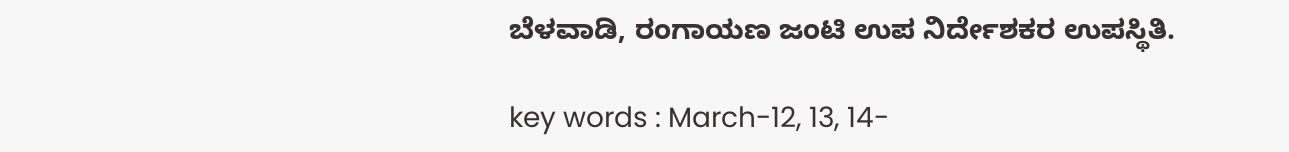ಬೆಳವಾಡಿ, ರಂಗಾಯಣ ಜಂಟಿ ಉಪ ನಿರ್ದೇಶಕರ ಉಪಸ್ಥಿತಿ.

key words : March-12, 13, 14-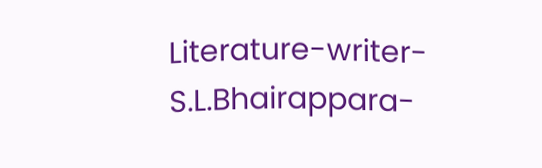Literature-writer-S.L.Bhairappara-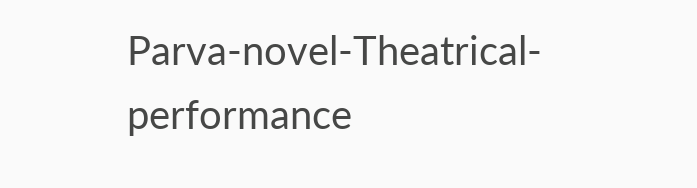Parva-novel-Theatrical-performance